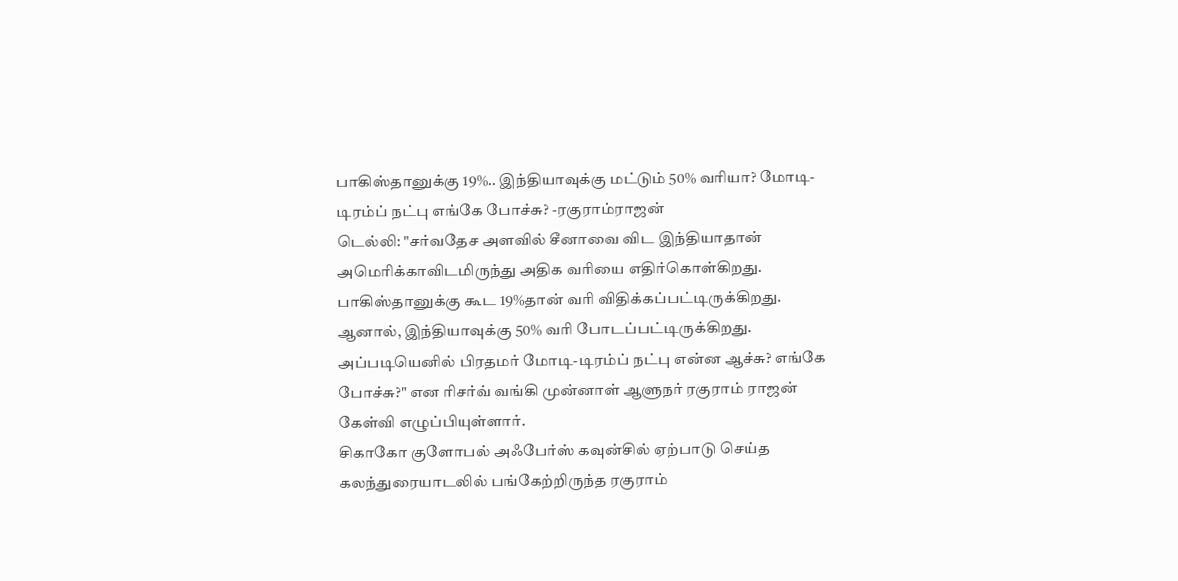பாகிஸ்தானுக்கு 19%.. இந்தியாவுக்கு மட்டும் 50% வரியா? மோடி-டிரம்ப் நட்பு எங்கே போச்சு? -ரகுராம்ராஜன்
டெல்லி: "சர்வதேச அளவில் சீனாவை விட இந்தியாதான் அமெரிக்காவிடமிருந்து அதிக வரியை எதிர்கொள்கிறது. பாகிஸ்தானுக்கு கூட 19%தான் வரி விதிக்கப்பட்டிருக்கிறது. ஆனால், இந்தியாவுக்கு 50% வரி போடப்பட்டிருக்கிறது. அப்படியெனில் பிரதமர் மோடி-டிரம்ப் நட்பு என்ன ஆச்சு? எங்கே போச்சு?" என ரிசர்வ் வங்கி முன்னாள் ஆளுநர் ரகுராம் ராஜன் கேள்வி எழுப்பியுள்ளார்.
சிகாகோ குளோபல் அஃபேர்ஸ் கவுன்சில் ஏற்பாடு செய்த கலந்துரையாடலில் பங்கேற்றிருந்த ரகுராம்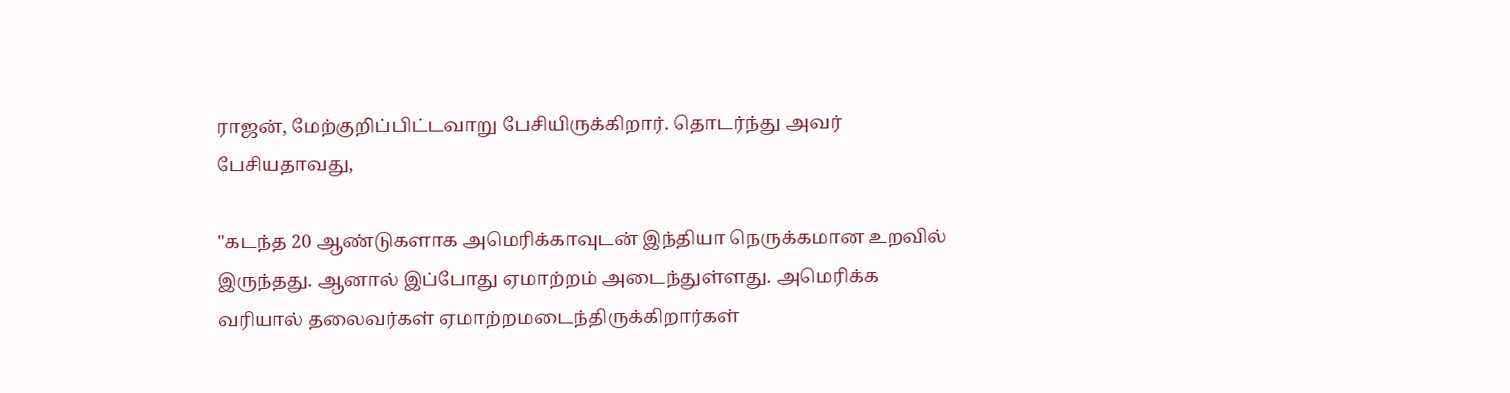ராஜன், மேற்குறிப்பிட்டவாறு பேசியிருக்கிறார். தொடர்ந்து அவர் பேசியதாவது,

"கடந்த 20 ஆண்டுகளாக அமெரிக்காவுடன் இந்தியா நெருக்கமான உறவில் இருந்தது. ஆனால் இப்போது ஏமாற்றம் அடைந்துள்ளது. அமெரிக்க வரியால் தலைவர்கள் ஏமாற்றமடைந்திருக்கிறார்கள்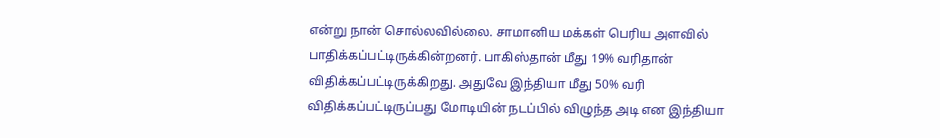என்று நான் சொல்லவில்லை. சாமானிய மக்கள் பெரிய அளவில் பாதிக்கப்பட்டிருக்கின்றனர். பாகிஸ்தான் மீது 19% வரிதான் விதிக்கப்பட்டிருக்கிறது. அதுவே இந்தியா மீது 50% வரி விதிக்கப்பட்டிருப்பது மோடியின் நடப்பில் விழுந்த அடி என இந்தியா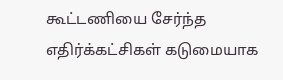கூட்டணியை சேர்ந்த எதிர்க்கட்சிகள் கடுமையாக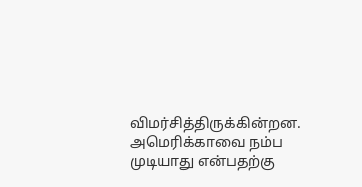விமர்சித்திருக்கின்றன.
அமெரிக்காவை நம்ப முடியாது என்பதற்கு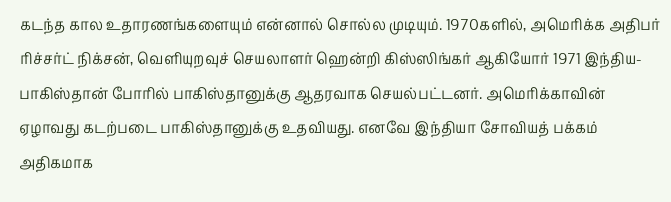கடந்த கால உதாரணங்களையும் என்னால் சொல்ல முடியும். 1970களில், அமெரிக்க அதிபர் ரிச்சர்ட் நிக்சன், வெளியுறவுச் செயலாளர் ஹென்றி கிஸ்ஸிங்கர் ஆகியோர் 1971 இந்திய-பாகிஸ்தான் போரில் பாகிஸ்தானுக்கு ஆதரவாக செயல்பட்டனர். அமெரிக்காவின் ஏழாவது கடற்படை பாகிஸ்தானுக்கு உதவியது. எனவே இந்தியா சோவியத் பக்கம் அதிகமாக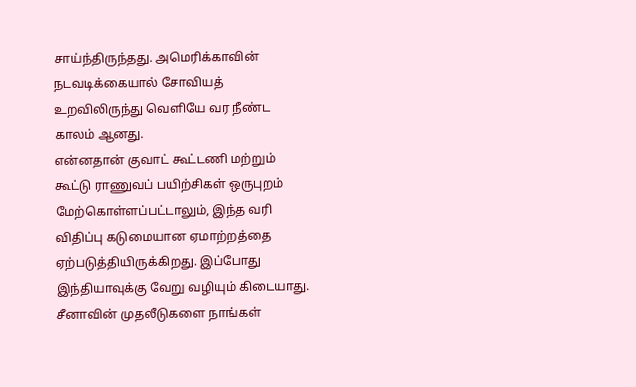சாய்ந்திருந்தது. அமெரிக்காவின் நடவடிக்கையால் சோவியத் உறவிலிருந்து வெளியே வர நீண்ட காலம் ஆனது.
என்னதான் குவாட் கூட்டணி மற்றும் கூட்டு ராணுவப் பயிற்சிகள் ஒருபுறம் மேற்கொள்ளப்பட்டாலும், இந்த வரி விதிப்பு கடுமையான ஏமாற்றத்தை ஏற்படுத்தியிருக்கிறது. இப்போது இந்தியாவுக்கு வேறு வழியும் கிடையாது. சீனாவின் முதலீடுகளை நாங்கள்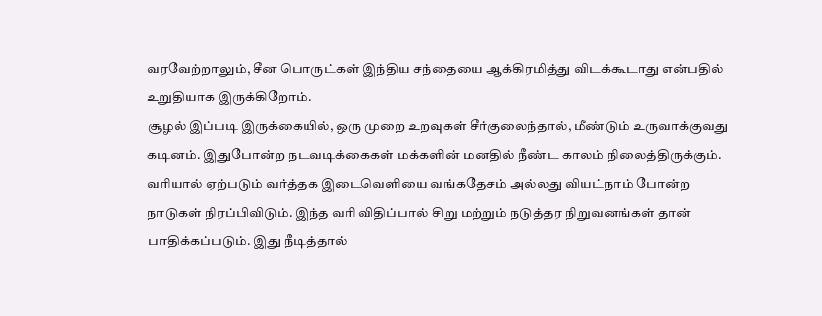வரவேற்றாலும், சீன பொருட்கள் இந்திய சந்தையை ஆக்கிரமித்து விடக்கூடாது என்பதில் உறுதியாக இருக்கிறோம்.
சூழல் இப்படி இருக்கையில், ஒரு முறை உறவுகள் சீர்குலைந்தால், மீண்டும் உருவாக்குவது கடினம். இதுபோன்ற நடவடிக்கைகள் மக்களின் மனதில் நீண்ட காலம் நிலைத்திருக்கும். வரியால் ஏற்படும் வர்த்தக இடைவெளியை வங்கதேசம் அல்லது வியட்நாம் போன்ற நாடுகள் நிரப்பிவிடும். இந்த வரி விதிப்பால் சிறு மற்றும் நடுத்தர நிறுவனங்கள் தான் பாதிக்கப்படும். இது நீடித்தால்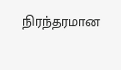நிரந்தரமான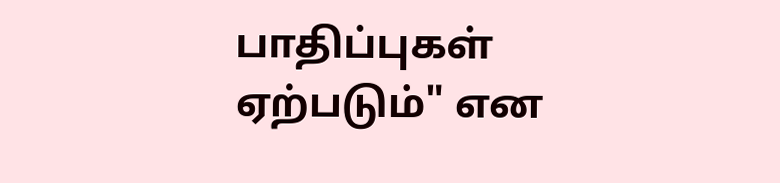பாதிப்புகள் ஏற்படும்" என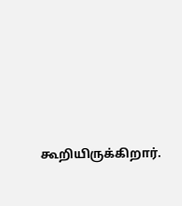கூறியிருக்கிறார்.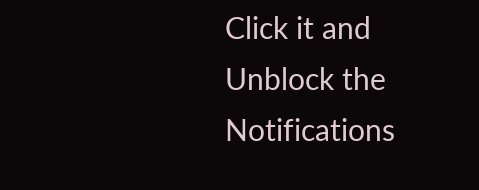Click it and Unblock the Notifications